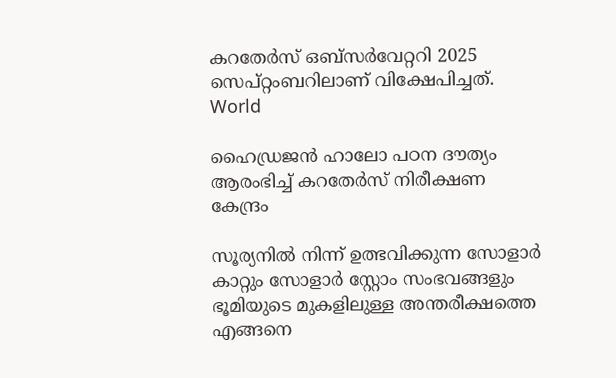കറതേര്‍സ് ഒബ്‍സർവേറ്ററി 2025 സെപ്റ്റംബറിലാണ് വിക്ഷേപിച്ചത്.
World

ഹൈഡ്രജൻ ഹാലോ പഠന ദൗത്യം ആരംഭിച്ച് കറതേര്‍സ് നിരീക്ഷണ കേന്ദ്രം

സൂര്യനിൽ നിന്ന് ഉത്ഭവിക്കുന്ന സോളാർ കാറ്റും സോളാർ സ്റ്റോം സംഭവങ്ങളും ഭൂമിയുടെ മുകളിലുള്ള അന്തരീക്ഷത്തെ എങ്ങനെ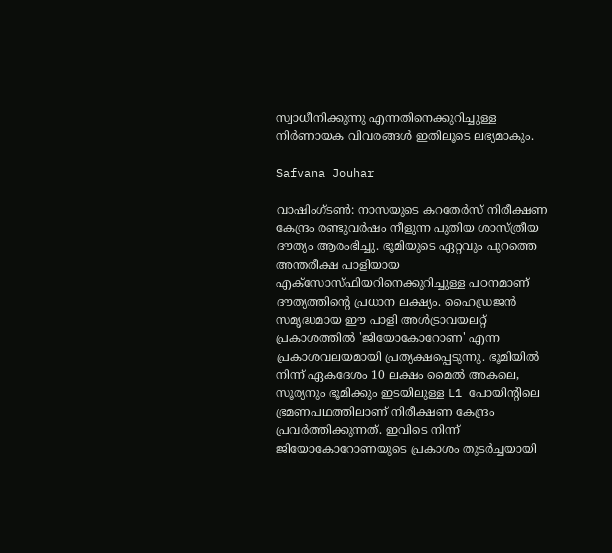സ്വാധീനിക്കുന്നു എന്നതിനെക്കുറിച്ചുള്ള നിർണായക വിവരങ്ങൾ ഇതിലൂടെ ലഭ്യമാകും.

Safvana Jouhar

വാഷിംഗ്‌ടണ്‍: നാസയുടെ കറതേര്‍സ് നിരീക്ഷണ കേന്ദ്രം രണ്ടുവർഷം നീളുന്ന പുതിയ ശാസ്ത്രീയ ദൗത്യം ആരംഭിച്ചു. ഭൂമിയുടെ ഏറ്റവും പുറത്തെ അന്തരീക്ഷ പാളിയായ എക്സോസ്‍ഫിയറിനെക്കുറിച്ചുള്ള പഠനമാണ് ദൗത്യത്തിന്‍റെ പ്രധാന ലക്ഷ്യം. ഹൈഡ്രജൻ സമൃദ്ധമായ ഈ പാളി അൾട്രാവയലറ്റ് പ്രകാശത്തിൽ 'ജിയോകോറോണ' എന്ന പ്രകാശവലയമായി പ്രത്യക്ഷപ്പെടുന്നു. ഭൂമിയിൽ നിന്ന് ഏകദേശം 10 ലക്ഷം മൈൽ അകലെ, സൂര്യനും ഭൂമിക്കും ഇടയിലുള്ള L1 പോയിന്‍റിലെ ഭ്രമണപഥത്തിലാണ് നിരീക്ഷണ കേന്ദ്രം പ്രവർത്തിക്കുന്നത്. ഇവിടെ നിന്ന് ജിയോകോറോണയുടെ പ്രകാശം തുടർച്ചയായി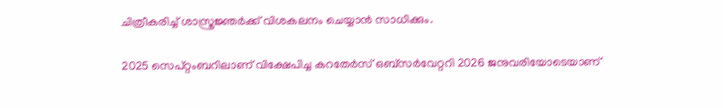ചിത്രീകരിച്ച് ശാസ്ത്രജ്ഞർക്ക് വിശകലനം ചെയ്യാൻ സാധിക്കും.

2025 സെപ്റ്റംബറിലാണ് വിക്ഷേപിച്ച കറതേര്‍സ് ഒബ്‍സർവേറ്ററി 2026 ജനുവരിയോടെയാണ്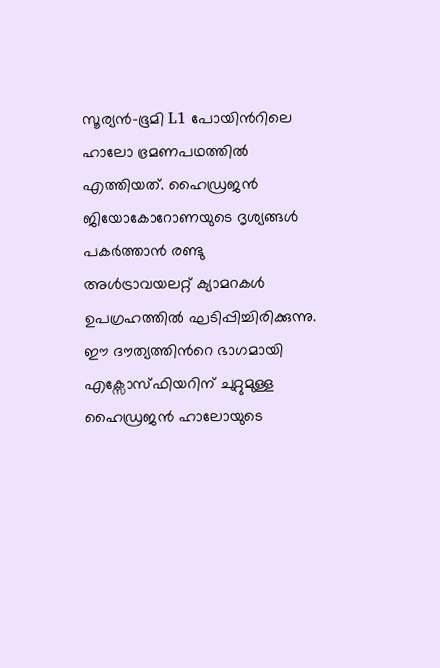സൂര്യൻ–ഭൂമി L1 പോയിന്‍റിലെ ഹാലോ ഭ്രമണപഥത്തിൽ എത്തിയത്. ഹൈഡ്രജൻ ജിയോകോറോണയുടെ ദൃശ്യങ്ങൾ പകർത്താൻ രണ്ടു അൾട്രാവയലറ്റ് ക്യാമറകള്‍ ഉപഗ്രഹത്തിൽ ഘടിപ്പിച്ചിരിക്കുന്നു. ഈ ദൗത്യത്തിന്‍റെ ഭാഗമായി എക്സോസ്‍ഫിയറിന് ചുറ്റുമുള്ള ഹൈഡ്രജൻ ഹാലോയുടെ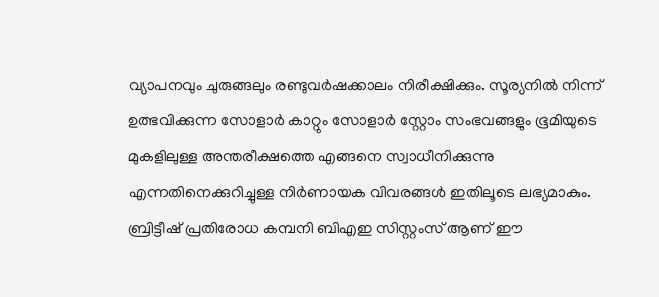വ്യാപനവും ചുരുങ്ങലും രണ്ടുവർഷക്കാലം നിരീക്ഷിക്കും. സൂര്യനിൽ നിന്ന് ഉത്ഭവിക്കുന്ന സോളാർ കാറ്റും സോളാർ സ്റ്റോം സംഭവങ്ങളും ഭൂമിയുടെ മുകളിലുള്ള അന്തരീക്ഷത്തെ എങ്ങനെ സ്വാധീനിക്കുന്നു എന്നതിനെക്കുറിച്ചുള്ള നിർണായക വിവരങ്ങൾ ഇതിലൂടെ ലഭ്യമാകും. ബ്രിട്ടീഷ് പ്രതിരോധ കമ്പനി ബിഎഇ സിസ്റ്റംസ് ആണ് ഈ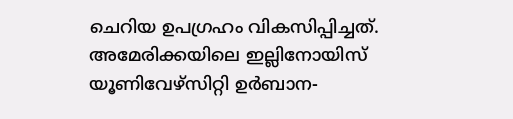ചെറിയ ഉപഗ്രഹം വികസിപ്പിച്ചത്. അമേരിക്കയിലെ ഇല്ലിനോയിസ് യൂണിവേഴ്‌സിറ്റി ഉർബാന-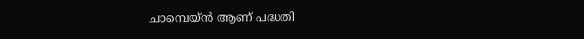ചാമ്പെയ്ൻ ആണ് പദ്ധതി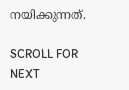നയിക്കുന്നത്.

SCROLL FOR NEXT